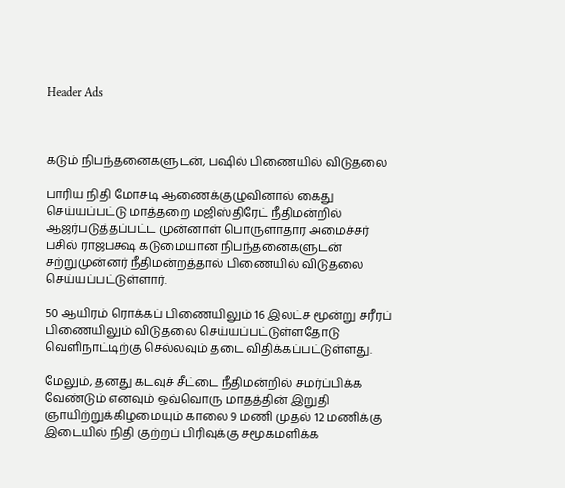Header Ads



கடும் நிபந்தனைகளுடன், பஷில் பிணையில் விடுதலை

பாரிய நிதி மோசடி ஆணைக்குழுவினால் கைது செய்யப்பட்டு மாத்தறை மஜிஸ்திரேட் நீதிமன்றில் ஆஜர்படுத்தப்பட்ட முன்னாள் பொருளாதார அமைச்சர் பசில் ராஜபக்ஷ கடுமையான நிபந்தனைகளுடன் சற்றுமுன்னர் நீதிமன்றத்தால் பிணையில் விடுதலை செய்யப்பட்டுள்ளார்.

50 ஆயிரம் ரொக்கப் பிணையிலும் 16 இலட்ச மூன்று சரீரப் பிணையிலும் விடுதலை செய்யப்பட்டுள்ளதோடு வெளிநாட்டிற்கு செல்லவும் தடை விதிக்கப்பட்டுள்ளது.

மேலும், தனது கடவுச் சீட்டை நீதிமன்றில் சமர்ப்பிக்க வேண்டும் எனவும் ஒவ்வொரு மாதத்தின் இறுதி ஞாயிற்றுக்கிழமையும் காலை 9 மணி முதல் 12 மணிக்கு இடையில் நிதி குற்றப் பிரிவுக்கு சமூகமளிக்க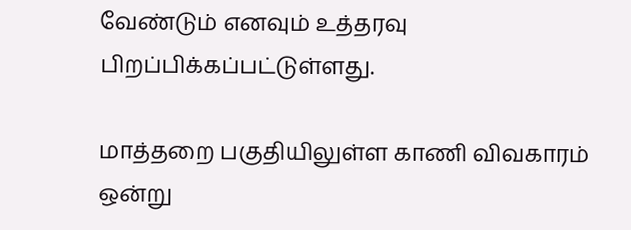வேண்டும் எனவும் உத்தரவு பிறப்பிக்கப்பட்டுள்ளது.

மாத்தறை பகுதியிலுள்ள காணி விவகாரம் ஒன்று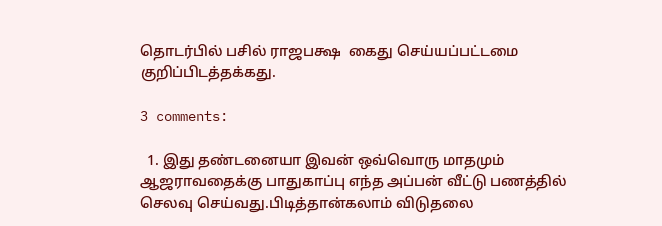தொடர்பில் பசில் ராஜபக்ஷ  கைது செய்யப்பட்டமை குறிப்பிடத்தக்கது.

3 comments:

  1. இது தண்டனையா இவன் ஒவ்வொரு மாதமும் ஆஜராவதைக்கு பாதுகாப்பு எந்த அப்பன் வீட்டு பணத்தில் செலவு செய்வது.பிடித்தான்கலாம் விடுதலை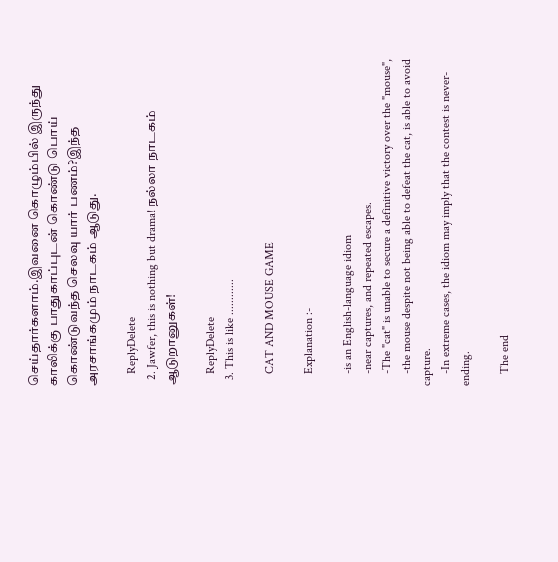செய்தார்களாம்.இவனை கொழும்பில் இருந்து காலிக்கு பாதுகாப்புடன் கொண்டு பொய் கொண்டுவந்த செலவு யார் பணம்?இந்த அரசாங்கமும் நாடகம் ஆடுது.

    ReplyDelete
  2. Jawfer, this is nothing but drama! நல்லா நாடகம் ஆடுறானுகள்!

    ReplyDelete
  3. This is like ............

    CAT AND MOUSE GAME

    Explanation :-

    -is an English-language idiom
    -near captures, and repeated escapes.
    -The "cat" is unable to secure a definitive victory over the "mouse",
    -the mouse despite not being able to defeat the cat, is able to avoid capture.
    -In extreme cases, the idiom may imply that the contest is never-ending.

    The end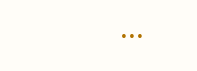...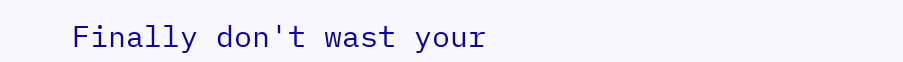Finally don't wast your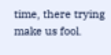time, there trying make us fool.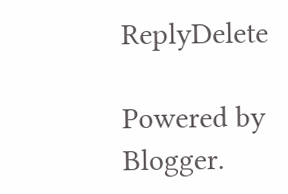ReplyDelete

Powered by Blogger.